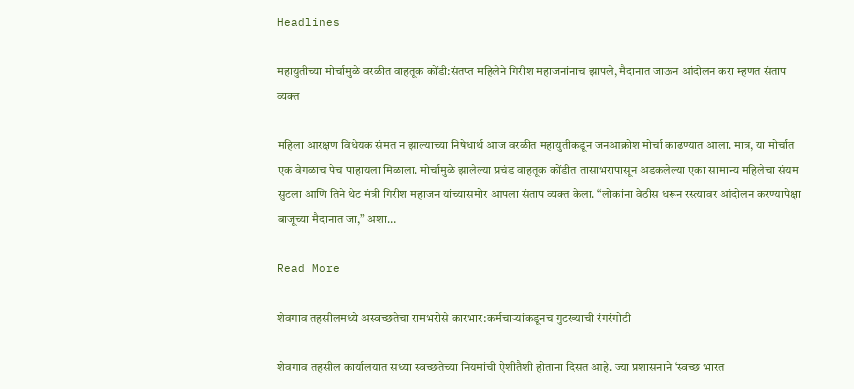Headlines

महायुतीच्या मोर्चामुळे वरळीत वाहतूक कोंडी:संतप्त महिलेने गिरीश महाजनांनाच झापले, मैदानात जाऊन आंदोलन करा म्हणत संताप व्यक्त

महिला आरक्षण विधेयक संमत न झाल्याच्या निषेधार्थ आज वरळीत महायुतीकडून जनआक्रोश मोर्चा काढण्यात आला. मात्र, या मोर्चात एक वेगळाच पेच पाहायला मिळाला. मोर्चामुळे झालेल्या प्रचंड वाहतूक कोंडीत तासाभरापासून अडकलेल्या एका सामान्य महिलेचा संयम सुटला आणि तिने थेट मंत्री गिरीश महाजन यांच्यासमोर आपला संताप व्यक्त केला. “लोकांना वेठीस धरून रस्त्यावर आंदोलन करण्यापेक्षा बाजूच्या मैदानात जा,” अशा…

Read More

शेवगाव तहसीलमध्ये अस्वच्छतेचा रामभरोसे कारभार:कर्मचाऱ्यांकडूनच गुटख्याची रंगरंगोटी

शेवगाव तहसील कार्यालयात सध्या स्वच्छतेच्या नियमांची ऐशीतैशी होताना दिसत आहे. ज्या प्रशासनाने ‘स्वच्छ भारत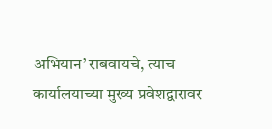अभियान’ राबवायचे, त्याच कार्यालयाच्या मुख्य प्रवेशद्वारावर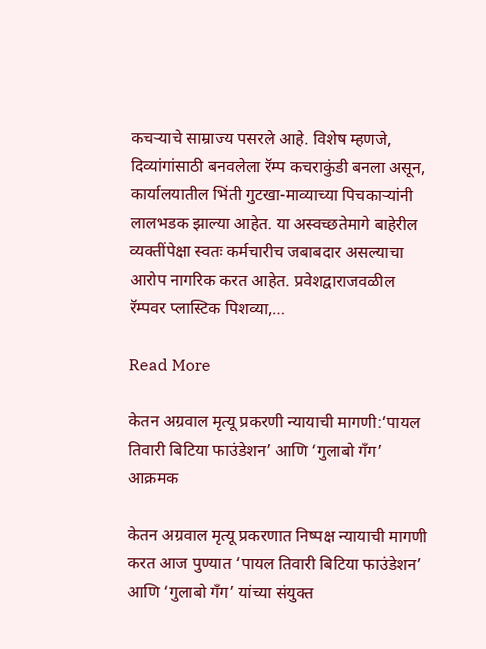कचऱ्याचे साम्राज्य पसरले आहे. विशेष म्हणजे, दिव्यांगांसाठी बनवलेला रॅम्प कचराकुंडी बनला असून, कार्यालयातील भिंती गुटखा-माव्याच्या पिचकाऱ्यांनी लालभडक झाल्या आहेत. या अस्वच्छतेमागे बाहेरील व्यक्तींपेक्षा स्वतः कर्मचारीच जबाबदार असल्याचा आरोप नागरिक करत आहेत. प्रवेशद्वाराजवळील रॅम्पवर प्लास्टिक पिशव्या,…

Read More

केतन अग्रवाल मृत्यू प्रकरणी न्यायाची मागणी:‘पायल तिवारी बिटिया फाउंडेशन’ आणि ‘गुलाबो गँग’ आक्रमक

केतन अग्रवाल मृत्यू प्रकरणात निष्पक्ष न्यायाची मागणी करत आज पुण्यात ‘पायल तिवारी बिटिया फाउंडेशन’ आणि ‘गुलाबो गँग’ यांच्या संयुक्त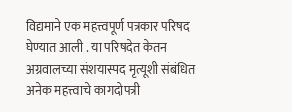विद्यमाने एक महत्त्वपूर्ण पत्रकार परिषद घेण्यात आली . या परिषदेत केतन अग्रवालच्या संशयास्पद मृत्यूशी संबंधित अनेक महत्त्वाचे कागदोपत्री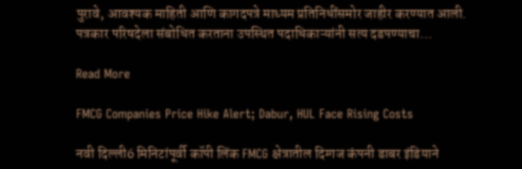पुरावे, आवश्यक माहिती आणि कागदपत्रे माध्यम प्रतिनिधींसमोर जाहीर करण्यात आली. पत्रकार परिषदेला संबोधित करताना उपस्थित पदाधिकाऱ्यांनी सत्य दडपण्याचा…

Read More

FMCG Companies Price Hike Alert; Dabur, HUL Face Rising Costs

नवी दिल्ली6 मिनिटांपूर्वी कॉपी लिंक FMCG क्षेत्रातील दिग्गज कंपनी डाबर इंडियाने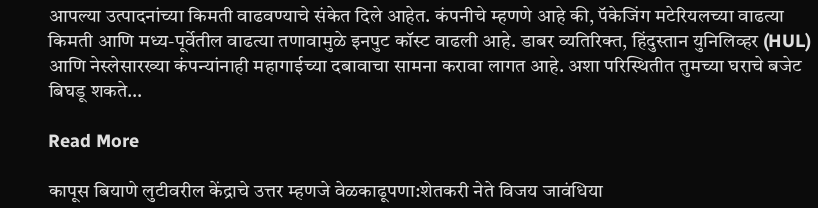आपल्या उत्पादनांच्या किमती वाढवण्याचे संकेत दिले आहेत. कंपनीचे म्हणणे आहे की, पॅकेजिंग मटेरियलच्या वाढत्या किमती आणि मध्य-पूर्वेतील वाढत्या तणावामुळे इनपुट कॉस्ट वाढली आहे. डाबर व्यतिरिक्त, हिंदुस्तान युनिलिव्हर (HUL) आणि नेस्लेसारख्या कंपन्यांनाही महागाईच्या दबावाचा सामना करावा लागत आहे. अशा परिस्थितीत तुमच्या घराचे बजेट बिघडू शकते…

Read More

कापूस बियाणे लुटीवरील केंद्राचे उत्तर म्हणजे वेळकाढूपणा:शेतकरी नेते विजय जावंधिया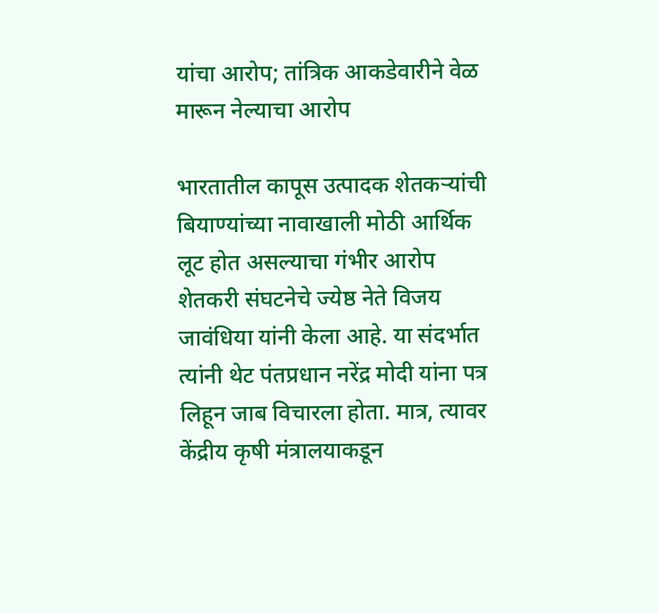यांचा आरोप; तांत्रिक आकडेवारीने वेळ मारून नेल्याचा आरोप

भारतातील कापूस उत्पादक शेतकऱ्यांची बियाण्यांच्या नावाखाली मोठी आर्थिक लूट होत असल्याचा गंभीर आरोप शेतकरी संघटनेचे ज्येष्ठ नेते विजय जावंधिया यांनी केला आहे. या संदर्भात त्यांनी थेट पंतप्रधान नरेंद्र मोदी यांना पत्र लिहून जाब विचारला होता. मात्र, त्यावर केंद्रीय कृषी मंत्रालयाकडून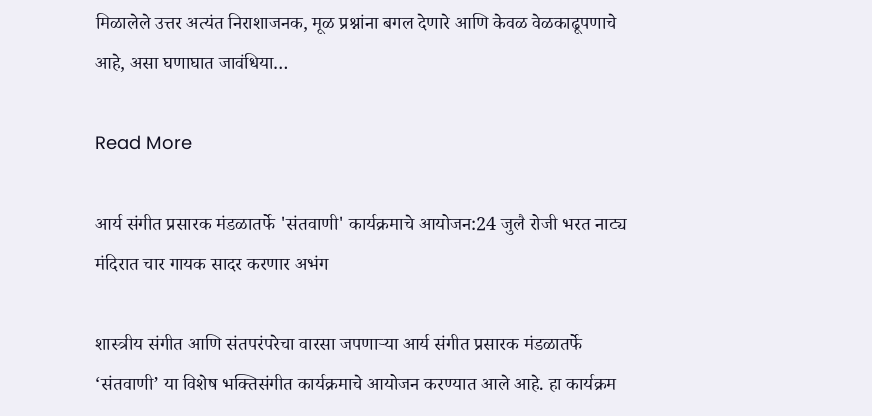मिळालेले उत्तर अत्यंत निराशाजनक, मूळ प्रश्नांना बगल देणारे आणि केवळ वेळकाढूपणाचे आहे, असा घणाघात जावंधिया…

Read More

आर्य संगीत प्रसारक मंडळातर्फे 'संतवाणी' कार्यक्रमाचे आयोजन:24 जुलै रोजी भरत नाट्य मंदिरात चार गायक सादर करणार अभंग

शास्त्रीय संगीत आणि संतपरंपरेचा वारसा जपणाऱ्या आर्य संगीत प्रसारक मंडळातर्फे ‘संतवाणी’ या विशेष भक्तिसंगीत कार्यक्रमाचे आयोजन करण्यात आले आहे. हा कार्यक्रम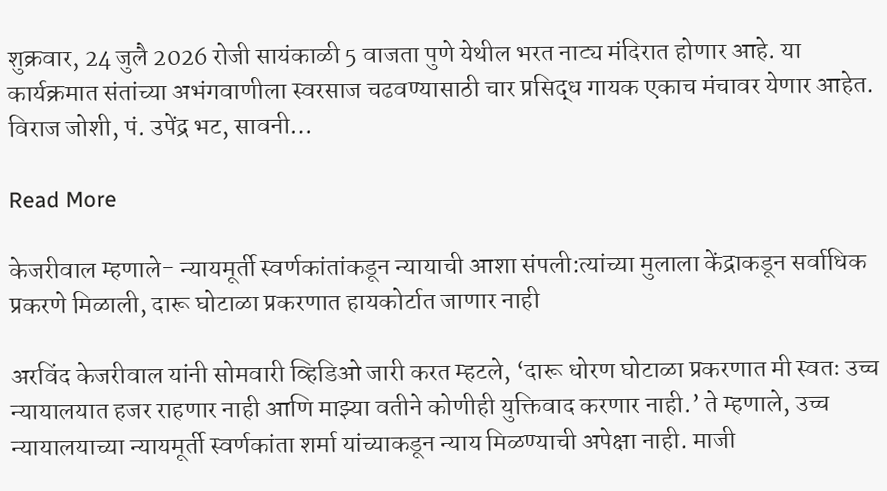शुक्रवार, 24 जुलै 2026 रोजी सायंकाळी 5 वाजता पुणे येथील भरत नाट्य मंदिरात होणार आहे. या कार्यक्रमात संतांच्या अभंगवाणीला स्वरसाज चढवण्यासाठी चार प्रसिद्ध गायक एकाच मंचावर येणार आहेत. विराज जोशी, पं. उपेंद्र भट, सावनी…

Read More

केजरीवाल म्हणाले- न्यायमूर्ती स्वर्णकांतांकडून न्यायाची आशा संपली:त्यांच्या मुलाला केंद्राकडून सर्वाधिक प्रकरणे मिळाली, दारू घोटाळा प्रकरणात हायकोर्टात जाणार नाही

अरविंद केजरीवाल यांनी सोमवारी व्हिडिओ जारी करत म्हटले, ‘दारू धोरण घोटाळा प्रकरणात मी स्वतः उच्च न्यायालयात हजर राहणार नाही आणि माझ्या वतीने कोणीही युक्तिवाद करणार नाही.’ ते म्हणाले, उच्च न्यायालयाच्या न्यायमूर्ती स्वर्णकांता शर्मा यांच्याकडून न्याय मिळण्याची अपेक्षा नाही. माजी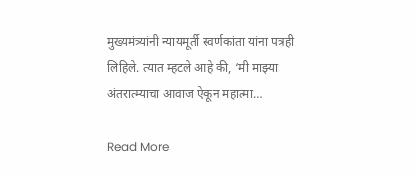मुख्यमंत्र्यांनी न्यायमूर्ती स्वर्णकांता यांना पत्रही लिहिले. त्यात म्हटले आहे की, ‘मी माझ्या अंतरात्म्याचा आवाज ऐकून महात्मा…

Read More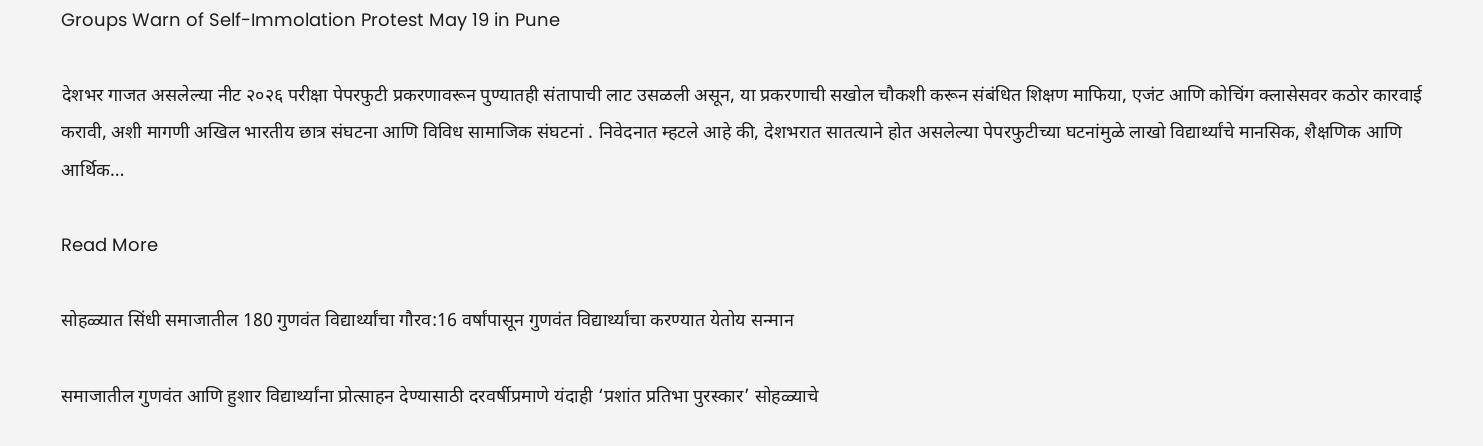Groups Warn of Self-Immolation Protest May 19 in Pune

देशभर गाजत असलेल्या नीट २०२६ परीक्षा पेपरफुटी प्रकरणावरून पुण्यातही संतापाची लाट उसळली असून, या प्रकरणाची सखोल चौकशी करून संबंधित शिक्षण माफिया, एजंट आणि कोचिंग क्लासेसवर कठोर कारवाई करावी, अशी मागणी अखिल भारतीय छात्र संघटना आणि विविध सामाजिक संघटनां . निवेदनात म्हटले आहे की, देशभरात सातत्याने होत असलेल्या पेपरफुटीच्या घटनांमुळे लाखो विद्यार्थ्यांचे मानसिक, शैक्षणिक आणि आर्थिक…

Read More

सोहळ्यात सिंधी समाजातील 180 गुणवंत विद्यार्थ्यांचा गौरव:16 वर्षांपासून गुणवंत विद्यार्थ्यांचा करण्यात येतोय सन्मान

समाजातील गुणवंत आणि हुशार विद्यार्थ्यांना प्रोत्साहन देण्यासाठी दरवर्षीप्रमाणे यंदाही ‘प्रशांत प्रतिभा पुरस्कार’ सोहळ्याचे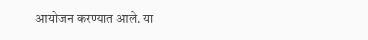आयोजन करण्यात आले. या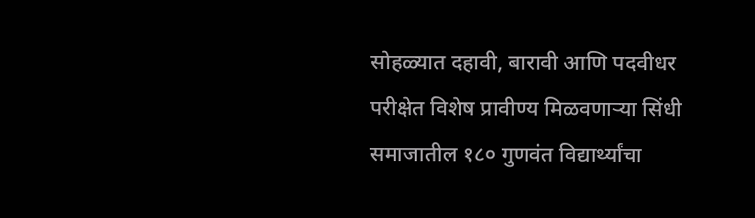सोहळ्यात दहावी, बारावी आणि पदवीधर परीक्षेत विशेष प्रावीण्य मिळवणाऱ्या सिंधी समाजातील १८० गुणवंत विद्यार्थ्यांचा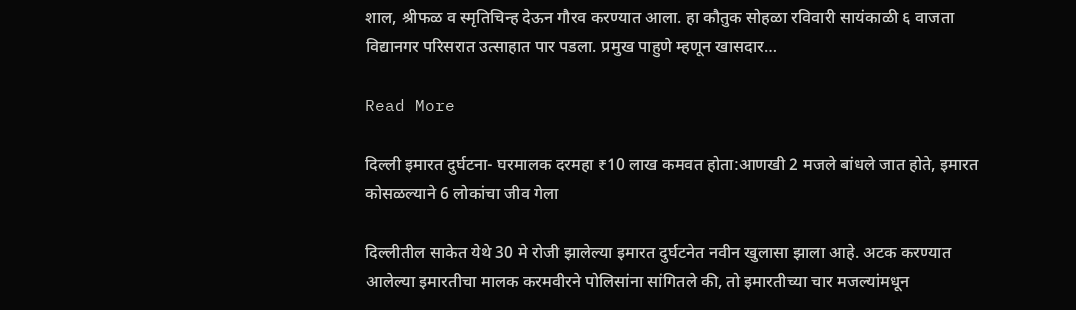शाल, श्रीफळ व स्मृतिचिन्ह देऊन गौरव करण्यात आला. हा कौतुक सोहळा रविवारी सायंकाळी ६ वाजता विद्यानगर परिसरात उत्साहात पार पडला. प्रमुख पाहुणे म्हणून खासदार…

Read More

दिल्ली इमारत दुर्घटना- घरमालक दरमहा ₹10 लाख कमवत होता:आणखी 2 मजले बांधले जात होते, इमारत कोसळल्याने 6 लोकांचा जीव गेला

दिल्लीतील साकेत येथे 30 मे रोजी झालेल्या इमारत दुर्घटनेत नवीन खुलासा झाला आहे. अटक करण्यात आलेल्या इमारतीचा मालक करमवीरने पोलिसांना सांगितले की, तो इमारतीच्या चार मजल्यांमधून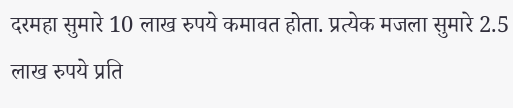दरमहा सुमारे 10 लाख रुपये कमावत होता. प्रत्येक मजला सुमारे 2.5 लाख रुपये प्रति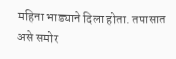महिना भाड्याने दिला होता. तपासात असे समोर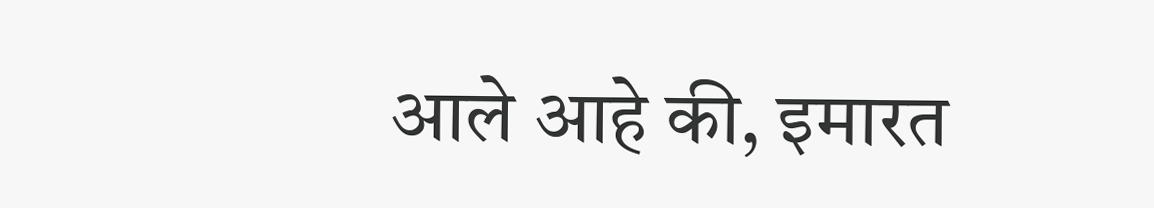आले आहे की, इमारत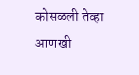कोसळली तेव्हा आणखी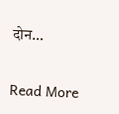दोन…

Read More